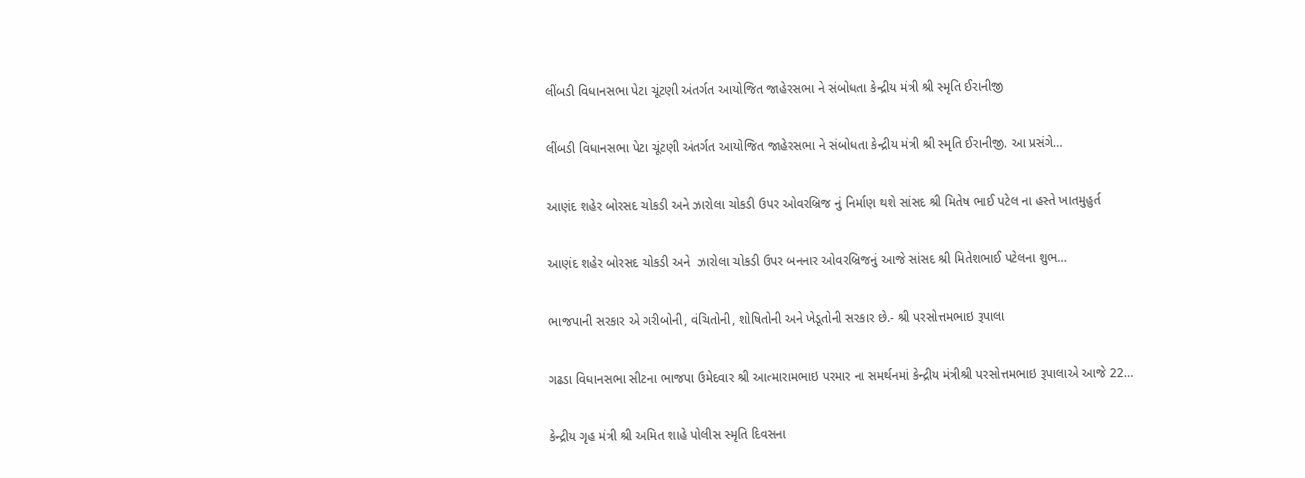લીંબડી વિધાનસભા પેટા ચૂંટણી અંતર્ગત આયોજિત જાહેરસભા ને સંબોધતા કેન્દ્રીય મંત્રી શ્રી સ્મૃતિ ઈરાનીજી

લીંબડી વિધાનસભા પેટા ચૂંટણી અંતર્ગત આયોજિત જાહેરસભા ને સંબોધતા કેન્દ્રીય મંત્રી શ્રી સ્મૃતિ ઈરાનીજી. આ પ્રસંગે…

આણંદ શહેર બોરસદ ચોકડી અને ઝારોલા ચોકડી ઉપર ઓવરબ્રિજ નું નિર્માણ થશે સાંસદ શ્રી મિતેષ ભાઈ પટેલ ના હસ્તે ખાતમુહુર્ત

આણંદ શહેર બોરસદ ચોકડી અને  ઝારોલા ચોકડી ઉપર બનનાર ઓવરબ્રિજનું આજે સાંસદ શ્રી મિતેશભાઈ પટેલના શુભ…

ભાજપાની સરકાર એ ગરીબોની, વંચિતોની, શોષિતોની અને ખેડૂતોની સરકાર છે.- શ્રી પરસોત્તમભાઇ રૂપાલા

ગઢડા વિધાનસભા સીટના ભાજપા ઉમેદવાર શ્રી આત્મારામભાઇ પરમાર ના સમર્થનમાં કેન્દ્રીય મંત્રીશ્રી પરસોત્તમભાઇ રૂપાલાએ આજે 22…

કેન્દ્રીય ગૃહ મંત્રી શ્રી અમિત શાહે પોલીસ સ્મૃતિ દિવસના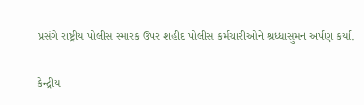પ્રસંગે રાષ્ટ્રીય પોલીસ સ્મારક ઉપર શહીદ પોલીસ કર્મચારીઓને શ્રધ્ધાસુમન અર્પણ કર્યા.

કેન્દ્રીય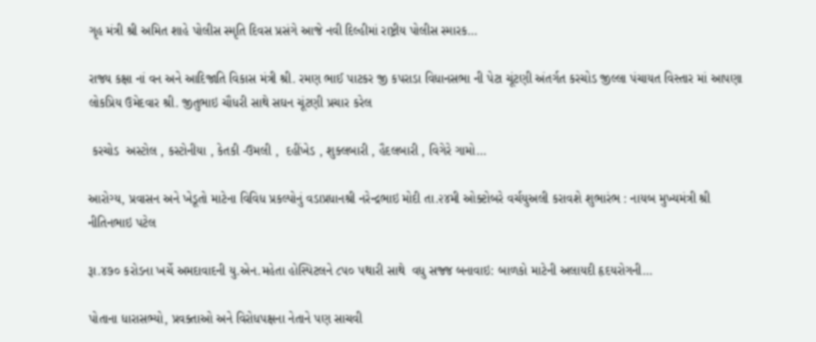ગૃહ મંત્રી શ્રી અમિત શાહે પોલીસ સ્મૃતિ દિવસ પ્રસંગે આજે નવી દિલ્હીમાં રાષ્ટ્રીય પોલીસ સ્મારક…

રાજ્ય કક્ષા નાં વન અને આદિજાતિ વિકાસ મંત્રી શ્રી. રમણ ભાઈ પાટકર જી કપરાડા વિધાનસભા ની પેટા ચૂંટણી અંતર્ગત કરચોડ જીલ્લા પંચાયત વિસ્તાર માં આપણા લોકપ્રિય ઉમેદવાર શ્રી. જીતુભાઇ ચૌધરી સાથે સઘન ચૂંટણી પ્રચાર કરેલ

 કરચોડ  અસ્ટોલ , કસ્ટોનીયા , કેતકી -ઉમલી ,  દહીંખેડ , શુક્લબારી , હૈદલબારી , વિગેરે ગામો…

આરોગ્ય, પ્રવાસન અને ખેડૂતો માટેના વિવિધ પ્રકલ્પોનું વડાપ્રધાનશ્રી નરેન્દ્રભાઇ મોદી તા.૨૪મી ઓક્ટોબરે વર્ચયુઅલી કરાવશે શુભારંભ : નાયબ મુખ્યમંત્રી શ્રી નીતિનભાઇ પટેલ

રૂા.૪૭૦ કરોડના ખર્ચે અમદાવાદની યુ.એન.મહેતા હોસ્પિટલને ૮૫૦ પથારી સાથે  વધુ સજ્જ બનાવાઇ: બાળકો માટેની અલાયદી હૃદયરોગની…

પોતાના ધારાસભ્યો, પ્રવક્તાઓ અને વિરોધપક્ષના નેતાને પણ સાચવી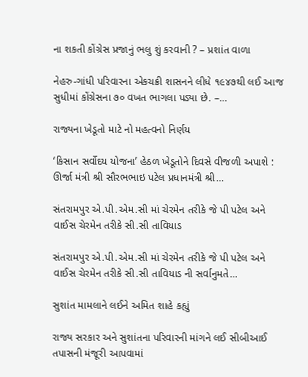ના શકતી કોંગ્રેસ પ્રજાનું ભલુ શું કરવાની ? – પ્રશાંત વાળા

નેહરુ-ગાંધી પરિવારના એકચક્રી શાસનને લીધે ૧૯૪૭થી લઈ આજ સુધીમાં કોંગ્રેસના ૭૦ વખત ભાગલા પડ્યા છે. –…

રાજ્યના ખેડૂતો માટે નો મહત્વનો નિર્ણય

‘કિસાન સર્વોદય યોજના’ હેઠળ ખેડૂતોને દિવસે વીજળી અપાશે : ઊર્જા મંત્રી શ્રી સૌરભભાઇ પટેલ પ્રધાનમંત્રી શ્રી…

સંતરામપુર એ.પી.એમ.સી માં ચેરમેન તરીકે જે પી પટેલ અને વાઈસ ચેરમેન તરીકે સી.સી તાવિયાડ

સંતરામપુર એ.પી.એમ.સી માં ચેરમેન તરીકે જે પી પટેલ અને વાઈસ ચેરમેન તરીકે સી.સી તાવિયાડ ની સર્વાનુમતે…

સુશાંત મામલાને લઈને અમિત શાહે કહ્યું

રાજ્ય સરકાર અને સુશાંતના પરિવારની માંગને લઈ સીબીઆઈ તપાસની મંજૂરી આપવામાં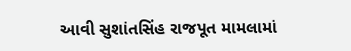આવી સુશાંતસિંહ રાજપૂત મામલામાં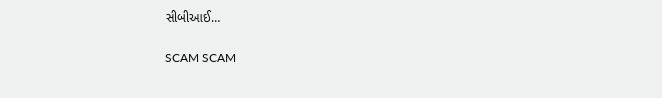સીબીઆઈ…

SCAM SCAM